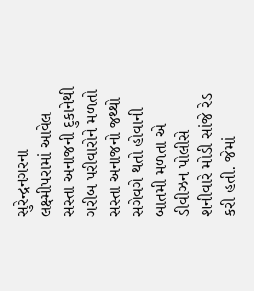સુરેન્દ્રનગરના લક્ષ્મીપરામાં આવેલ સસ્તા અનાજની દુકાનેથી ગરીબ પરીવારોને મળતો સસ્તા અનાજનો જથ્થો સગેવગે થતો હોવાની બાતમી મળતા એ ડીવીઝન પોલીસે શનીવારે મોડી સાંજે રેડ કરી હતી. જેમાં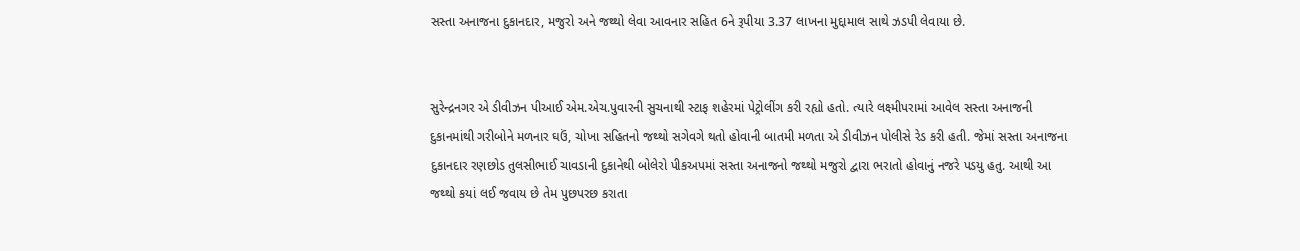સસ્તા અનાજના દુકાનદાર, મજુરો અને જથ્થો લેવા આવનાર સહિત 6ને રૂપીયા 3.37 લાખના મુદ્દામાલ સાથે ઝડપી લેવાયા છે.


સુરેન્દ્રનગર એ ડીવીઝન પીઆઈ એમ.એચ.પુવારની સુચનાથી સ્ટાફ શહેરમાં પેટ્રોલીંગ કરી રહ્યો હતો. ત્યારે લક્ષ્મીપરામાં આવેલ સસ્તા અનાજની દુકાનમાંથી ગરીબોને મળનાર ઘઉં, ચોખા સહિતનો જથ્થો સગેવગે થતો હોવાની બાતમી મળતા એ ડીવીઝન પોલીસે રેડ કરી હતી. જેમાં સસ્તા અનાજના દુકાનદાર રણછોડ તુલસીભાઈ ચાવડાની દુકાનેથી બોલેરો પીકઅપમાં સસ્તા અનાજનો જથ્થો મજુરો દ્વારા ભરાતો હોવાનું નજરે પડયુ હતુ. આથી આ જથ્થો કયાં લઈ જવાય છે તેમ પુછપરછ કરાતા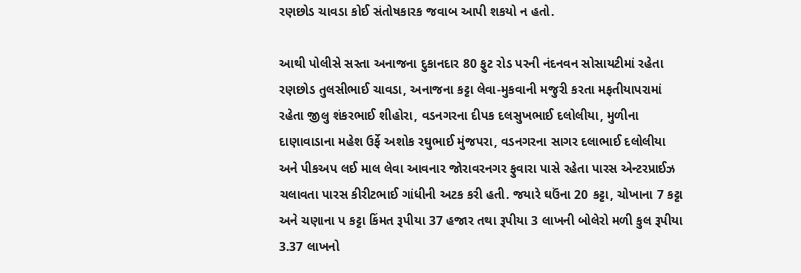રણછોડ ચાવડા કોઈ સંતોષકારક જવાબ આપી શકયો ન હતો.

આથી પોલીસે સસ્તા અનાજના દુકાનદાર 80 ફુટ રોડ પરની નંદનવન સોસાયટીમાં રહેતા રણછોડ તુલસીભાઈ ચાવડા, અનાજના કટ્ટા લેવા-મુકવાની મજુરી કરતા મફતીયાપરામાં રહેતા જીલુ શંકરભાઈ શીહોરા, વડનગરના દીપક દલસુખભાઈ દલોલીયા, મુળીના દાણાવાડાના મહેશ ઉર્ફે અશોક રઘુભાઈ મુંજપરા, વડનગરના સાગર દલાભાઈ દલોલીયા અને પીકઅપ લઈ માલ લેવા આવનાર જોરાવરનગર ફુવારા પાસે રહેતા પારસ એન્ટરપ્રાઈઝ ચલાવતા પારસ કીરીટભાઈ ગાંધીની અટક કરી હતી. જયારે ઘઉંના 20 કટ્ટા, ચોખાના 7 કટ્ટા અને ચણાના પ કટ્ટા કિંમત રૂપીયા 37 હજાર તથા રૂપીયા 3 લાખની બોલેરો મળી કુલ રૂપીયા 3.37 લાખનો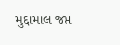મુદ્દામાલ જપ્ત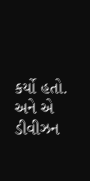કર્યો હતો. અને એ ડીવીઝન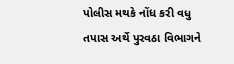પોલીસ મથકે નોંધ કરી વધુ તપાસ અર્થે પુરવઠા વિભાગને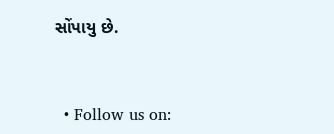સોંપાયુ છે.


  • Follow us on: